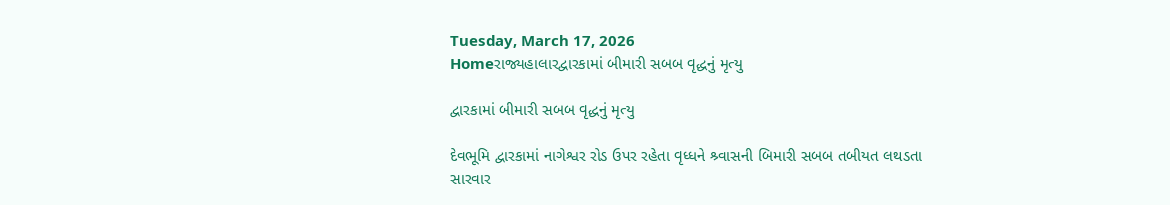Tuesday, March 17, 2026
Homeરાજ્યહાલારદ્વારકામાં બીમારી સબબ વૃદ્ધનું મૃત્યુ

દ્વારકામાં બીમારી સબબ વૃદ્ધનું મૃત્યુ

દેવભૂમિ દ્વારકામાં નાગેશ્વર રોડ ઉપર રહેતા વૃધ્ધને શ્ર્વાસની બિમારી સબબ તબીયત લથડતા સારવાર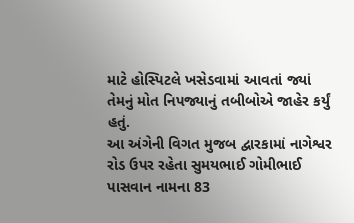માટે હોસ્પિટલે ખસેડવામાં આવતાં જ્યાં તેમનું મોત નિપજ્યાનું તબીબોએ જાહેર કર્યું હતું.
આ અંગેની વિગત મુજબ દ્વારકામાં નાગેશ્વર રોડ ઉપર રહેતા સુમયભાઈ ગોમીભાઈ પાસવાન નામના 83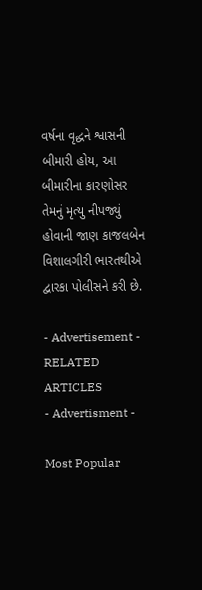વર્ષના વૃદ્ધને શ્વાસની બીમારી હોય, આ બીમારીના કારણોસર તેમનું મૃત્યુ નીપજ્યું હોવાની જાણ કાજલબેન વિશાલગીરી ભારતથીએ દ્વારકા પોલીસને કરી છે.

- Advertisement -
RELATED ARTICLES
- Advertisment -

Most Popular